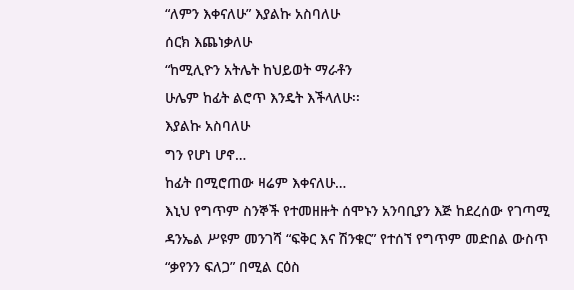“ለምን እቀናለሁ” እያልኩ አስባለሁ
ሰርክ እጨነቃለሁ
“ከሚሊዮን አትሌት ከህይወት ማራቶን
ሁሌም ከፊት ልሮጥ እንዴት እችላለሁ፡፡
እያልኩ አስባለሁ
ግን የሆነ ሆኖ…
ከፊት በሚሮጠው ዛሬም እቀናለሁ…
እኒህ የግጥም ስንኞች የተመዘዙት ሰሞኑን አንባቢያን እጅ ከደረሰው የገጣሚ ዳንኤል ሥዩም መንገሻ “ፍቅር እና ሽንቁር” የተሰኘ የግጥም መድበል ውስጥ “ቃየንን ፍለጋ” በሚል ርዕስ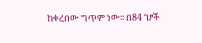ከቀረበው ግጥም ነው፡፡ በ84 ገፆች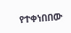የተቀነበበው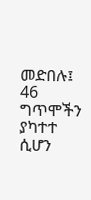መድበሉ፤ 46 ግጥሞችን ያካተተ ሲሆን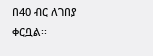በ40 ብር ለገበያ ቀርቧል፡፡